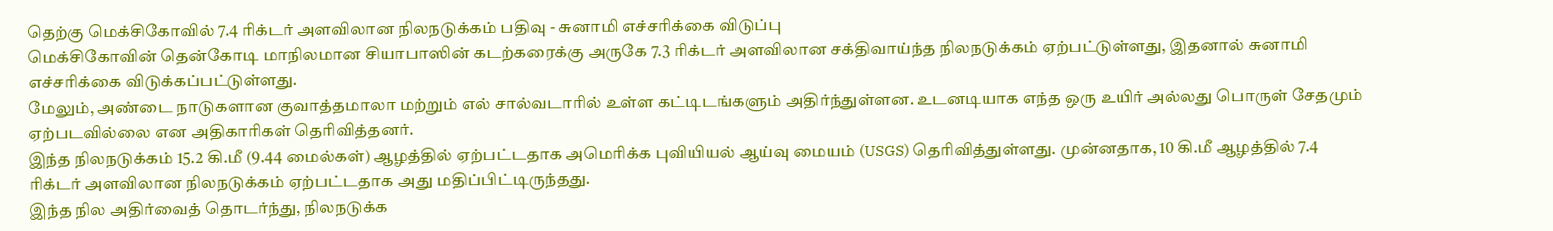தெற்கு மெக்சிகோவில் 7.4 ரிக்டர் அளவிலான நிலநடுக்கம் பதிவு - சுனாமி எச்சரிக்கை விடுப்பு
மெக்சிகோவின் தென்கோடி மாநிலமான சியாபாஸின் கடற்கரைக்கு அருகே 7.3 ரிக்டர் அளவிலான சக்திவாய்ந்த நிலநடுக்கம் ஏற்பட்டுள்ளது, இதனால் சுனாமி எச்சரிக்கை விடுக்கப்பட்டுள்ளது.
மேலும், அண்டை நாடுகளான குவாத்தமாலா மற்றும் எல் சால்வடாரில் உள்ள கட்டிடங்களும் அதிர்ந்துள்ளன. உடனடியாக எந்த ஒரு உயிர் அல்லது பொருள் சேதமும் ஏற்படவில்லை என அதிகாரிகள் தெரிவித்தனர்.
இந்த நிலநடுக்கம் 15.2 கி.மீ (9.44 மைல்கள்) ஆழத்தில் ஏற்பட்டதாக அமெரிக்க புவியியல் ஆய்வு மையம் (USGS) தெரிவித்துள்ளது. முன்னதாக, 10 கி.மீ ஆழத்தில் 7.4 ரிக்டர் அளவிலான நிலநடுக்கம் ஏற்பட்டதாக அது மதிப்பிட்டிருந்தது.
இந்த நில அதிர்வைத் தொடர்ந்து, நிலநடுக்க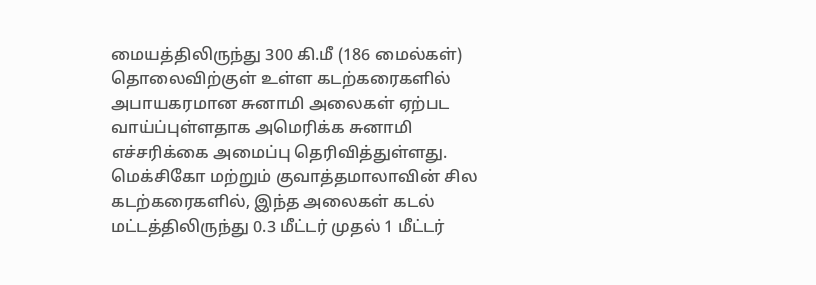மையத்திலிருந்து 300 கி.மீ (186 மைல்கள்) தொலைவிற்குள் உள்ள கடற்கரைகளில் அபாயகரமான சுனாமி அலைகள் ஏற்பட வாய்ப்புள்ளதாக அமெரிக்க சுனாமி எச்சரிக்கை அமைப்பு தெரிவித்துள்ளது.
மெக்சிகோ மற்றும் குவாத்தமாலாவின் சில கடற்கரைகளில், இந்த அலைகள் கடல் மட்டத்திலிருந்து 0.3 மீட்டர் முதல் 1 மீட்டர்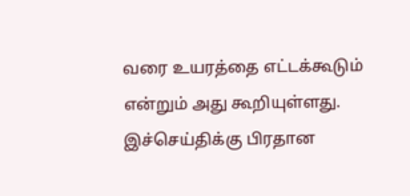வரை உயரத்தை எட்டக்கூடும் என்றும் அது கூறியுள்ளது.
இச்செய்திக்கு பிரதான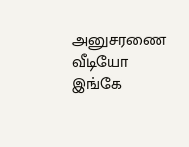அனுசரணை
வீடியோ இங்கே